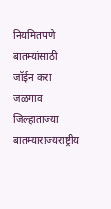नियमितपणे बातम्यांसाठी जॉईन करा
जळगाव जिल्हाताज्या बातम्याराज्यराष्ट्रीय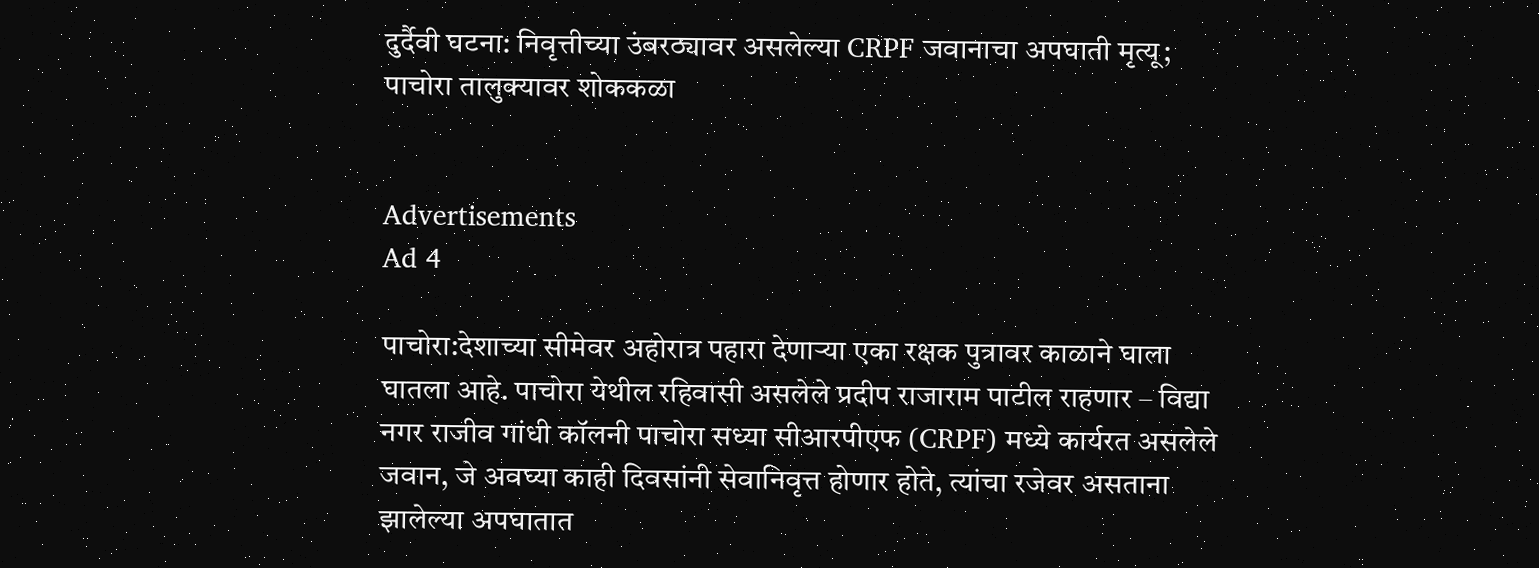दुर्दैवी घटना: निवृत्तीच्या उंबरठ्यावर असलेल्या CRPF जवानाचा अपघाती मृत्यू; पाचोरा तालुक्यावर शोककळा


Advertisements
Ad 4

पाचोरा:देशाच्या सीमेवर अहोरात्र पहारा देणाऱ्या एका रक्षक पुत्रावर काळाने घाला घातला आहे. पाचोरा येथील रहिवासी असलेले प्रदीप राजाराम पाटील राहणार – विद्या नगर राजीव गांधी कॉलनी पाचोरा सध्या सीआरपीएफ (CRPF) मध्ये कार्यरत असलेले जवान, जे अवघ्या काही दिवसांनी सेवानिवृत्त होणार होते, त्यांचा रजेवर असताना झालेल्या अपघातात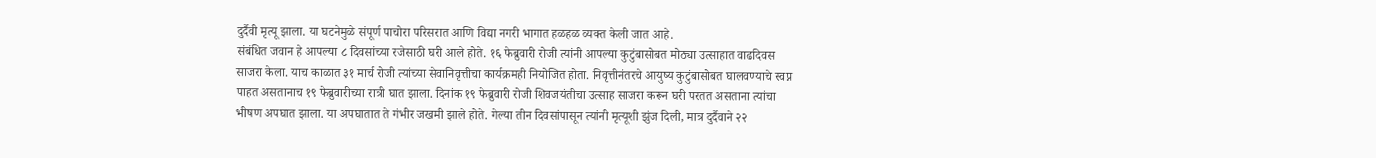दुर्दैवी मृत्यू झाला. या घटनेमुळे संपूर्ण पाचोरा परिसरात आणि विद्या नगरी भागात हळहळ व्यक्त केली जात आहे.
संबंधित जवान हे आपल्या ८ दिवसांच्या रजेसाठी घरी आले होते. १६ फेब्रुवारी रोजी त्यांनी आपल्या कुटुंबासोबत मोठ्या उत्साहात वाढदिवस साजरा केला. याच काळात ३१ मार्च रोजी त्यांच्या सेवानिवृत्तीचा कार्यक्रमही नियोजित होता. निवृत्तीनंतरचे आयुष्य कुटुंबासोबत घालवण्याचे स्वप्न पाहत असतानाच १९ फेब्रुवारीच्या रात्री घात झाला. दिनांक १९ फेब्रुवारी रोजी शिवजयंतीचा उत्साह साजरा करून घरी परतत असताना त्यांचा भीषण अपघात झाला. या अपघातात ते गंभीर जखमी झाले होते. गेल्या तीन दिवसांपासून त्यांनी मृत्यूशी झुंज दिली, मात्र दुर्दैवाने २२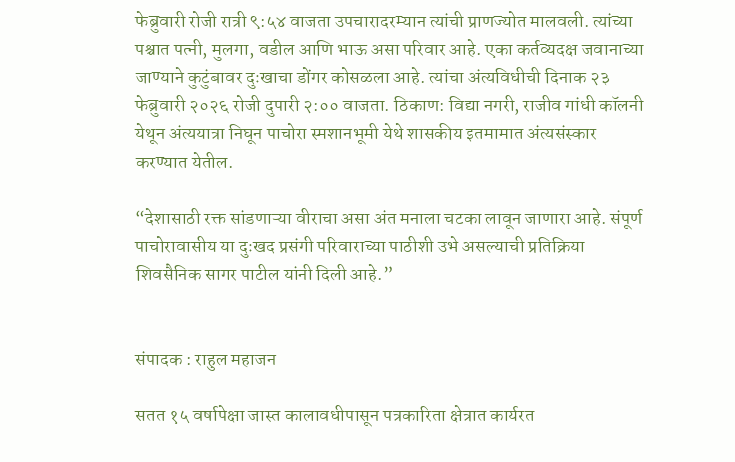फेब्रुवारी रोजी रात्री ९:५४ वाजता उपचारादरम्यान त्यांची प्राणज्योत मालवली. त्यांच्या पश्चात पत्नी, मुलगा, वडील आणि भाऊ असा परिवार आहे. एका कर्तव्यदक्ष जवानाच्या जाण्याने कुटुंबावर दुःखाचा डोंगर कोसळला आहे. त्यांचा अंत्यविधीची दिनाक २३ फेब्रुवारी २०२६ रोजी दुपारी २:०० वाजता. ठिकाण: विद्या नगरी, राजीव गांधी कॉलनी येथून अंत्ययात्रा निघून पाचोरा स्मशानभूमी येथे शासकीय इतमामात अंत्यसंस्कार करण्यात येतील.

“देशासाठी रक्त सांडणाऱ्या वीराचा असा अंत मनाला चटका लावून जाणारा आहे. संपूर्ण पाचोरावासीय या दुःखद प्रसंगी परिवाराच्या पाठीशी उभे असल्याची प्रतिक्रिया शिवसैनिक सागर पाटील यांनी दिली आहे.”


संपादक : राहुल महाजन

सतत १५ वर्षापेक्षा जास्त कालावधीपासून पत्रकारिता क्षेत्रात कार्यरत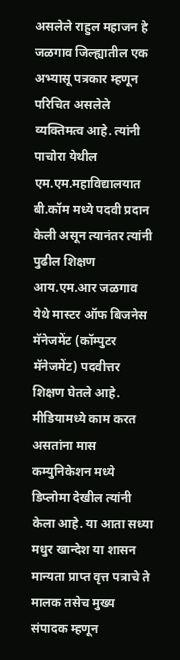असलेले राहुल महाजन हे जळगाव जिल्ह्यातील एक अभ्यासू पत्रकार म्हणून परिचित असलेले व्यक्तिमत्व आहे. त्यांनी पाचोरा येथील एम.एम.महाविद्यालयात बी.कॉम मध्ये पदवी प्रदान केली असून त्यानंतर त्यांनी पुढील शिक्षण आय.एम.आर जळगाव येथे मास्टर ऑफ बिजनेस मॅनेजमेंट (कॉम्पुटर मॅनेजमेंट) पदवीत्तर शिक्षण घेतले आहे. मीडियामध्ये काम करत असतांना मास कम्युनिकेशन मध्ये डिप्लोमा देखील त्यांनी केला आहे. या आता सध्या मधुर खान्देश या शासन मान्यता प्राप्त वृत्त पत्राचे ते मालक तसेच मुख्य संपादक म्हणून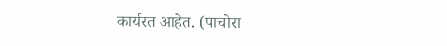कार्यरत आहेत. (पाचोरा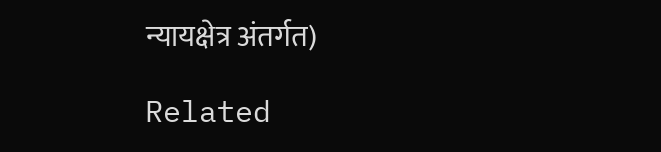न्यायक्षेत्र अंतर्गत)

Related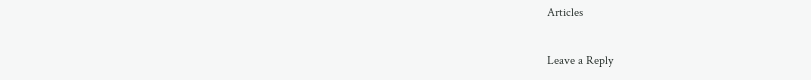Articles

Leave a Reply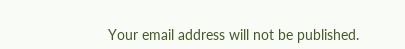Your email address will not be published.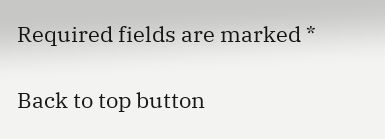Required fields are marked *

Back to top button